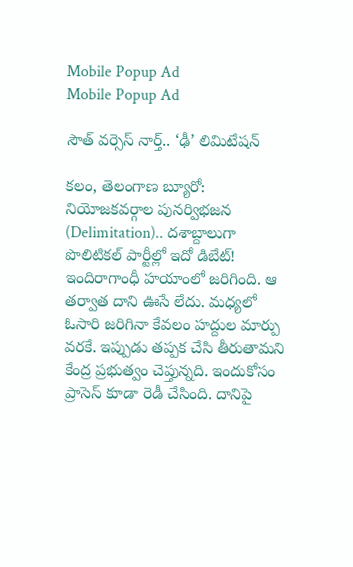Mobile Popup Ad
Mobile Popup Ad

సౌత్ వర్సెస్ నార్త్.. ‘ఢీ’ లిమిటేషన్

కలం, తెలంగాణ బ్యూరో: నియోజకవర్గాల పునర్విభజన (Delimitation).. దశాబ్దాలుగా పొలిటికల్ పార్టీల్లో ఇదో డిబేట్! ఇందిరాగాంధీ హయాంలో జరిగింది. ఆ తర్వాత దాని ఊసే లేదు. మధ్యలో ఓసారి జరిగినా కేవలం హద్దుల మార్పు వరకే. ఇప్పుడు తప్పక చేసి తీరుతామని కేంద్ర ప్రభుత్వం చెప్తున్నది. ఇందుకోసం ప్రాసెస్ కూడా రెడీ చేసింది. దానిపై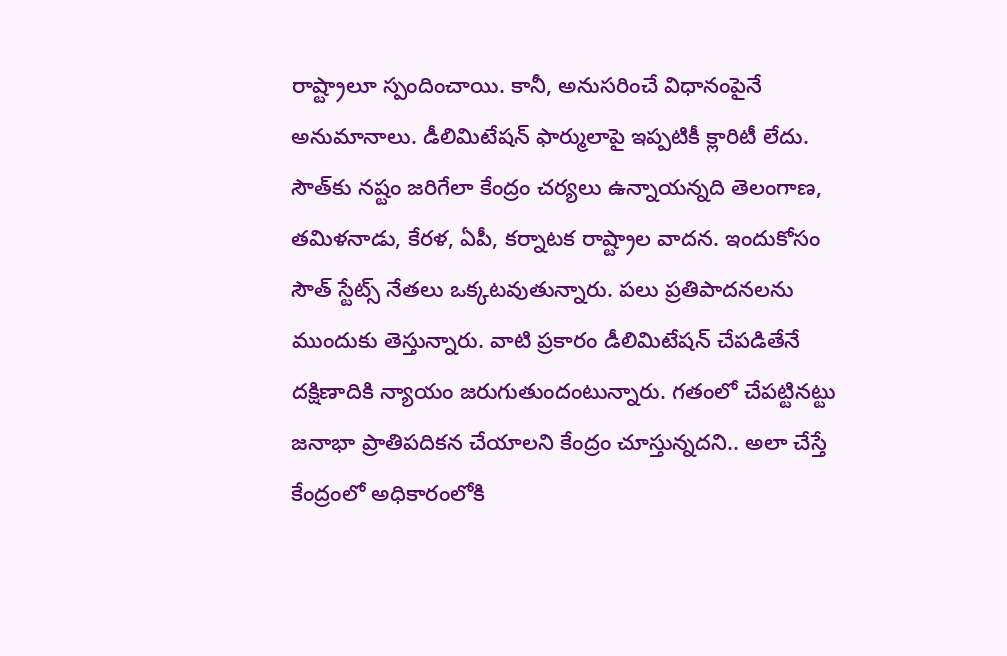రాష్ట్రాలూ స్పందించాయి. కానీ, అనుసరించే విధానంపైనే అనుమానాలు. డీలిమిటేషన్ ఫార్ములాపై ఇప్పటికీ క్లారిటీ లేదు. సౌత్‌కు నష్టం జరిగేలా కేంద్రం చర్యలు ఉన్నాయన్నది తెలంగాణ, తమిళనాడు, కేరళ, ఏపీ, కర్నాటక రాష్ట్రాల వాదన. ఇందుకోసం సౌత్ స్టేట్స్ నేతలు ఒక్కటవుతున్నారు. పలు ప్రతిపాదనలను ముందుకు తెస్తున్నారు. వాటి ప్రకారం డీలిమిటేషన్ చేపడితేనే దక్షిణాదికి న్యాయం జరుగుతుందంటున్నారు. గతంలో చేపట్టినట్టు జనాభా ప్రాతిపదికన చేయాలని కేంద్రం చూస్తున్నదని.. అలా చేస్తే కేంద్రంలో అధికారంలోకి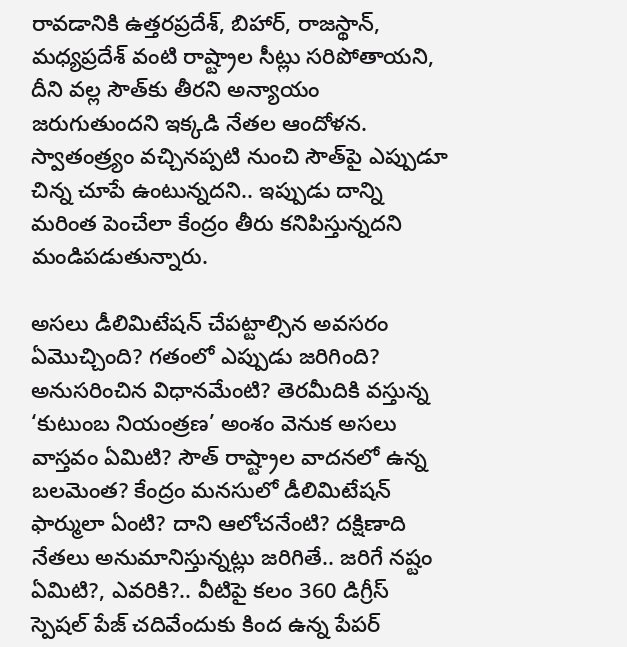రావడానికి ఉత్తరప్రదేశ్, బిహార్, రాజస్థాన్, మధ్యప్రదేశ్ వంటి రాష్ట్రాల సీట్లు సరిపోతాయని, దీని వల్ల సౌత్‌కు తీరని అన్యాయం జరుగుతుందని ఇక్కడి నేతల ఆందోళన. స్వాతంత్ర్యం వచ్చినప్పటి నుంచి సౌత్‌పై ఎప్పుడూ చిన్న చూపే ఉంటున్నదని.. ఇప్పుడు దాన్ని మరింత పెంచేలా కేంద్రం తీరు కనిపిస్తున్నదని మండిపడుతున్నారు.

అసలు డీలిమిటేషన్ చేపట్టాల్సిన అవసరం ఏమొచ్చింది? గతంలో ఎప్పుడు జరిగింది? అనుసరించిన విధానమేంటి? తెరమీదికి వస్తున్న ‘కుటుంబ నియంత్రణ’ అంశం వెనుక అసలు వాస్తవం ఏమిటి? సౌత్ రాష్ట్రాల వాదనలో ఉన్న బలమెంత? కేంద్రం మనసులో డీలిమిటేషన్‌ ఫార్ములా ఏంటి? దాని ఆలోచనేంటి? దక్షిణాది నేతలు అనుమానిస్తున్నట్లు జరిగితే.. జరిగే నష్టం ఏమిటి?, ఎవరికి?.. వీటిపై కలం 360 డిగ్రీస్ స్పెషల్ పేజ్ చదివేందుకు కింద ఉన్న పేపర్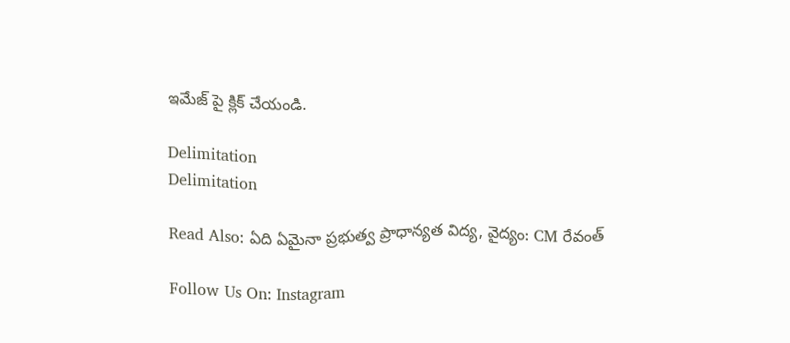ఇమేజ్ పై క్లిక్ చేయండి.

Delimitation
Delimitation

Read Also: ఏది ఏమైనా ప్రభుత్వ ప్రాధాన్యత విద్య, వైద్యం: CM రేవంత్

Follow Us On: Instagram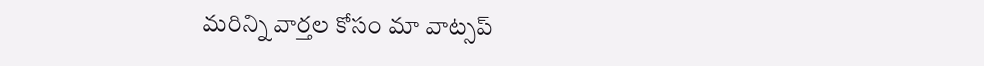మ‌రిన్ని వార్త‌ల కోసం మా వాట్స‌ప్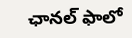ఛాన‌ల్ ఫాలో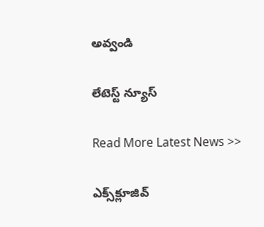అవ్వండి

లేటెస్ట్ న్యూస్‌

Read More Latest News >>

ఎక్స్‌క్లూజివ్‌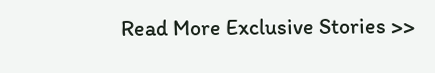Read More Exclusive Stories >>